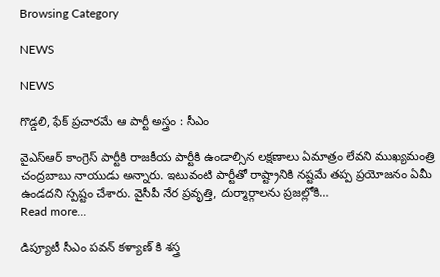Browsing Category

NEWS

NEWS

గొడ్డలి, ఫేక్ ప్రచారమే ఆ పార్టీ అస్త్రం : సీఎం

వైఎస్ఆర్ కాంగ్రెస్ పార్టీకి రాజకీయ పార్టీకి ఉండాల్సిన లక్షణాలు ఏమాత్రం లేవని ముఖ్యమంత్రి చంద్రబాబు నాయుడు అన్నారు. ఇటువంటి పార్టీతో రాష్ట్రానికి నష్టమే తప్ప ప్రయోజనం ఏమీ ఉండదని స్పష్టం చేశారు. వైసీపీ నేర ప్రవృత్తి, దుర్మార్గాలను ప్రజల్లోకి…
Read more...

డిప్యూటీ సీఎం పవన్ కళ్యాణ్ కి శస్త్ర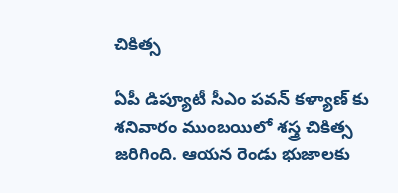చికిత్స

ఏపీ డిప్యూటీ సీఎం ప‌వ‌న్ క‌ళ్యాణ్ కు శ‌నివారం ముంబయిలో శస్త్ర చికిత్స జరిగింది. ఆయన రెండు భుజాలకు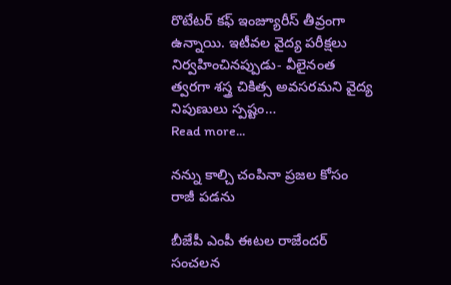రొటేటర్ కఫ్ ఇంజ్యూరీస్ తీవ్రంగా ఉన్నాయి. ఇటీవల వైద్య పరీక్షలు నిర్వహించినప్పుడు- వీలైనంత త్వరగా శస్త్ర చికిత్స అవసరమని వైద్య నిపుణులు స్పష్టం…
Read more...

నన్ను కాల్చి చంపినా ప్ర‌జ‌ల కోసం రాజీ ప‌డ‌ను

బీజేపీ ఎంపీ ఈట‌ల రాజేంద‌ర్ సంచ‌ల‌న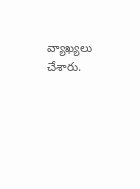వ్యాఖ్య‌లు చేశారు.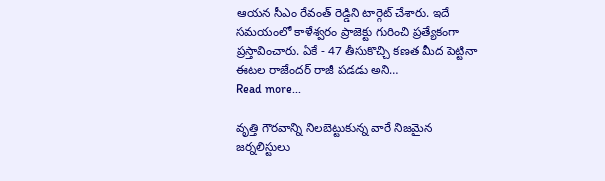ఆయ‌న సీఎం రేవంత్ రెడ్డిని టార్గెట్ చేశారు. ఇదే స‌మ‌యంలో కాళేశ్వ‌రం ప్రాజెక్టు గురించి ప్ర‌త్యేకంగా ప్ర‌స్తావించారు. ఏకే - 47 తీసుకొచ్చి కణత మీద పెట్టినా ఈటల రాజేందర్ రాజీ పడడు అని…
Read more...

వృత్తి గౌరవాన్ని నిలబెట్టుకున్న వారే నిజమైన జర్నలిస్టులు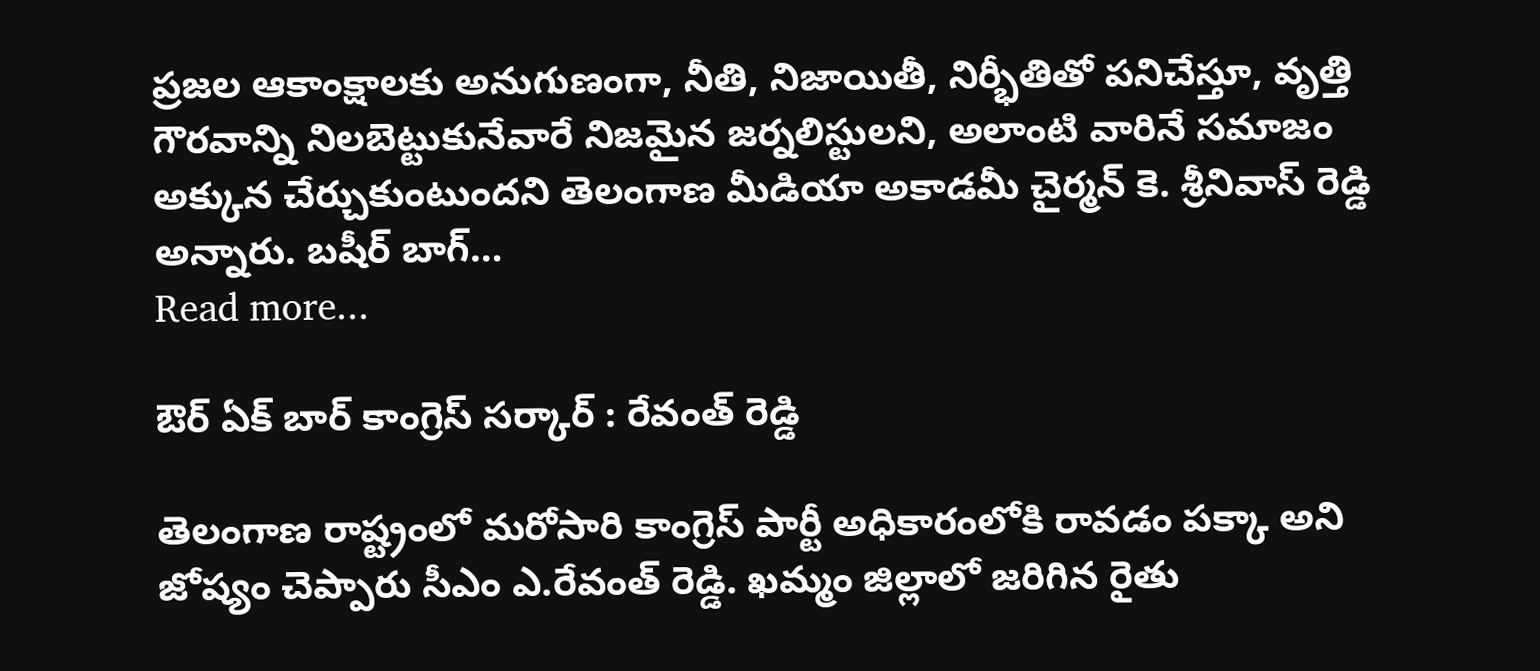ప్రజల ఆకాంక్షాలకు అనుగుణంగా, నీతి, నిజాయితీ, నిర్భీతితో పనిచేస్తూ, వృత్తి గౌరవాన్ని నిలబెట్టుకునేవారే నిజమైన జర్నలిస్టులని, అలాంటి వారినే సమాజం అక్కున చేర్చుకుంటుందని తెలంగాణ మీడియా అకాడమీ చైర్మన్ కె. శ్రీనివాస్ రెడ్డి అన్నారు. బషీర్ బాగ్…
Read more...

ఔర్ ఏక్ బార్ కాంగ్రెస్ సర్కార్ : రేవంత్ రెడ్డి

తెలంగాణ రాష్ట్రంలో మ‌రోసారి కాంగ్రెస్ పార్టీ అధికారంలోకి రావ‌డం ప‌క్కా అని జోష్యం చెప్పారు సీఎం ఎ.రేవంత్ రెడ్డి. ఖ‌మ్మం జిల్లాలో జ‌రిగిన రైతు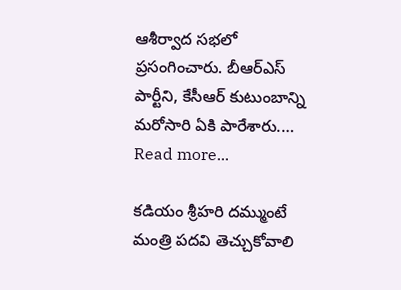ఆశీర్వాద స‌భ‌లో ప్ర‌సంగించారు. బీఆర్ఎస్ పార్టీని, కేసీఆర్ కుటుంబాన్ని మ‌రోసారి ఏకి పారేశారు.…
Read more...

కడియం శ్రీహరి దమ్ముంటే మంత్రి పదవి తెచ్చుకోవాలి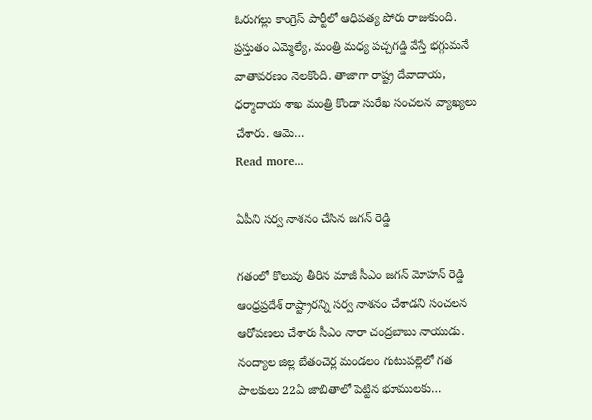ఓరుగ‌ల్లు కాంగ్రెస్ పార్టీలో ఆధిప‌త్య పోరు రాజుకుంది. ప్ర‌స్తుతం ఎమ్మెల్యే, మంత్రి మ‌ధ్య ప‌చ్చ‌గ‌డ్డి వేస్తే భ‌గ్గుమ‌నే వాతావ‌ర‌ణం నెల‌కొంది. తాజాగా రాష్ట్ర దేవాదాయ‌, ధ‌ర్మాదాయ శాఖ మంత్రి కొండా సురేఖ సంచ‌ల‌న వ్యాఖ్య‌లు చేశారు. ఆమె…
Read more...

ఏపీని స‌ర్వ నాశ‌నం చేసిన జ‌గ‌న్ రెడ్డి

గతంలో కొలువు తీరిన మాజీ సీఎం జ‌గన్ మోహ‌న్ రెడ్డి ఆంధ్ర‌ప్ర‌దేశ్ రాష్ట్రార‌న్ని స‌ర్వ నాశ‌నం చేశాడ‌ని సంచ‌ల‌న ఆరోప‌ణ‌లు చేశారు సీఎం నారా చంద్ర‌బాబు నాయుడు. నంద్యాల జిల్ల బేతంచెర్ల మండలం గుటుపల్లెలో గత పాలకులు 22ఏ జాబితాలో పెట్టిన భూములకు…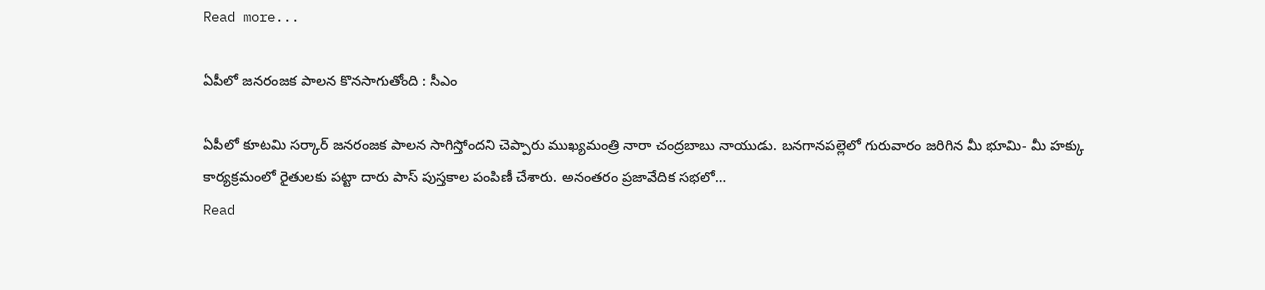Read more...

ఏపీలో జ‌నరంజ‌క పాల‌న కొన‌సాగుతోంది : సీఎం

ఏపీలో కూట‌మి స‌ర్కార్ జ‌నరంజ‌క పాల‌న సాగిస్తోంద‌ని చెప్పారు ముఖ్య‌మంత్రి నారా చంద్ర‌బాబు నాయుడు. బనగానపల్లెలో గురువారం జ‌రిగిన మీ భూమి- మీ హక్కు కార్యక్రమంలో రైతులకు పట్టా దారు పాస్ పుస్తకాల పంపిణీ చేశారు. అనంత‌రం ప్రజావేదిక సభలో…
Read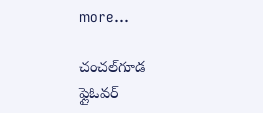more...

చంచల్‌గూడ ఫ్లైఓవర్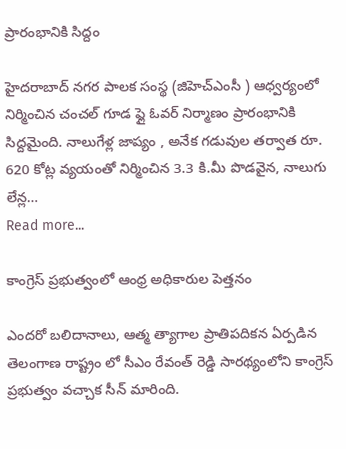ప్రారంభానికి సిద్దం

హైద‌రాబాద్ న‌గ‌ర పాల‌క సంస్థ (జిహెచ్ఎంసీ ) ఆధ్వ‌ర్యంలో నిర్మించిన చంచ‌ల్ గూడ ఫ్లై ఓవ‌ర్ నిర్మాణం ప్రారంభానికి సిద్ద‌మైంది. నాలుగేళ్ల జాప్యం , అనేక గడువుల తర్వాత రూ. 620 కోట్ల వ్యయంతో నిర్మించిన 3.3 కి.మీ పొడవైన, నాలుగు లేన్ల…
Read more...

కాంగ్రెస్ ప్ర‌భుత్వంలో ఆంధ్ర అధికారుల పెత్త‌నం

ఎంద‌రో బ‌లిదానాలు, ఆత్మ త్యాగాల ప్రాతిప‌దిక‌న ఏర్ప‌డిన తెలంగాణ రాష్ట్రం లో సీఎం రేవంత్ రెడ్డి సార‌థ్యంలోని కాంగ్రెస్ ప్ర‌భుత్వం వ‌చ్చాక సీన్ మారింది.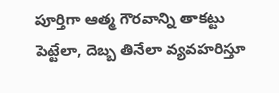పూర్తిగా ఆత్మ గౌర‌వాన్ని తాకట్టు పెట్టేలా, దెబ్బ తినేలా వ్య‌వ‌హ‌రిస్తూ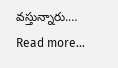వ‌స్తున్నారు.…
Read more...